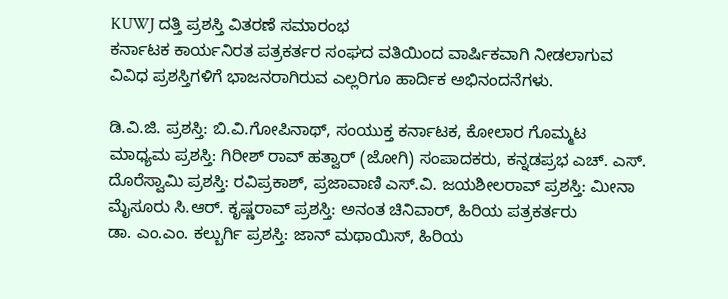KUWJ ದತ್ತಿ ಪ್ರಶಸ್ತಿ ವಿತರಣೆ ಸಮಾರಂಭ
ಕರ್ನಾಟಕ ಕಾರ್ಯನಿರತ ಪತ್ರಕರ್ತರ ಸಂಘದ ವತಿಯಿಂದ ವಾರ್ಷಿಕವಾಗಿ ನೀಡಲಾಗುವ ವಿವಿಧ ಪ್ರಶಸ್ತಿಗಳಿಗೆ ಭಾಜನರಾಗಿರುವ ಎಲ್ಲರಿಗೂ ಹಾರ್ದಿಕ ಅಭಿನಂದನೆಗಳು.

ಡಿ.ವಿ.ಜಿ. ಪ್ರಶಸ್ತಿ: ಬಿ.ವಿ.ಗೋಪಿನಾಥ್, ಸಂಯುಕ್ತ ಕರ್ನಾಟಕ, ಕೋಲಾರ ಗೊಮ್ಮಟ ಮಾಧ್ಯಮ ಪ್ರಶಸ್ತಿ: ಗಿರೀಶ್ ರಾವ್ ಹತ್ವಾರ್ (ಜೋಗಿ) ಸಂಪಾದಕರು, ಕನ್ನಡಪ್ರಭ ಎಚ್. ಎಸ್. ದೊರೆಸ್ವಾಮಿ ಪ್ರಶಸ್ತಿ: ರವಿಪ್ರಕಾಶ್, ಪ್ರಜಾವಾಣಿ ಎಸ್.ವಿ. ಜಯಶೀಲರಾವ್ ಪ್ರಶಸ್ತಿ: ಮೀನಾ ಮೈಸೂರು ಸಿ.ಆರ್. ಕೃಷ್ಣರಾವ್ ಪ್ರಶಸ್ತಿ: ಅನಂತ ಚಿನಿವಾರ್, ಹಿರಿಯ ಪತ್ರಕರ್ತರು
ಡಾ. ಎಂ.ಎಂ. ಕಲ್ಬುರ್ಗಿ ಪ್ರಶಸ್ತಿ: ಜಾನ್ ಮಥಾಯಿಸ್, ಹಿರಿಯ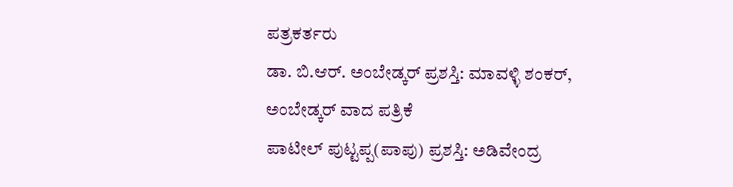ಪತ್ರಕರ್ತರು
ಡಾ. ಬಿ.ಆರ್. ಅಂಬೇಡ್ಕರ್ ಪ್ರಶಸ್ತಿ: ಮಾವಳ್ಳಿ ಶಂಕರ್, ಅಂಬೇಡ್ಕರ್ ವಾದ ಪತ್ರಿಕೆ
ಪಾಟೀಲ್ ಪುಟ್ಟಪ್ಪ(ಪಾಪು) ಪ್ರಶಸ್ತಿ: ಅಡಿವೇಂದ್ರ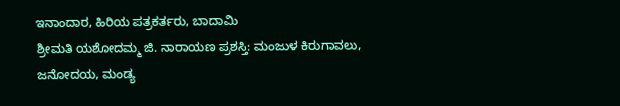ಇನಾಂದಾರ, ಹಿರಿಯ ಪತ್ರಕರ್ತರು, ಬಾದಾಮಿ
ಶ್ರೀಮತಿ ಯಶೋದಮ್ಮ ಜಿ. ನಾರಾಯಣ ಪ್ರಶಸ್ತಿ: ಮಂಜುಳ ಕಿರುಗಾವಲು, ಜನೋದಯ, ಮಂಡ್ಯ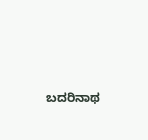ಬದರಿನಾಥ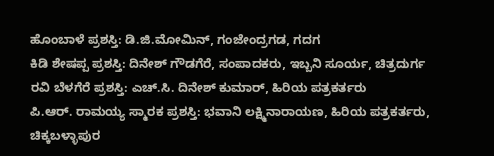ಹೊಂಬಾಳೆ ಪ್ರಶಸ್ತಿ: ಡಿ.ಜಿ.ಮೋಮಿನ್, ಗಂಜೇಂದ್ರಗಡ, ಗದಗ
ಕಿಡಿ ಶೇಷಪ್ಪ ಪ್ರಶಸ್ತಿ: ದಿನೇಶ್ ಗೌಡಗೆರೆ, ಸಂಪಾದಕರು, ಇಬ್ಬನಿ ಸೂರ್ಯ, ಚಿತ್ರದುರ್ಗ
ರವಿ ಬೆಳಗೆರೆ ಪ್ರಶಸ್ತಿ: ಎಚ್.ಸಿ. ದಿನೇಶ್ ಕುಮಾರ್, ಹಿರಿಯ ಪತ್ರಕರ್ತರು
ಪಿ.ಆರ್. ರಾಮಯ್ಯ ಸ್ಮಾರಕ ಪ್ರಶಸ್ತಿ: ಭವಾನಿ ಲಕ್ಷ್ಮಿನಾರಾಯಣ, ಹಿರಿಯ ಪತ್ರಕರ್ತರು, ಚಿಕ್ಕಬಳ್ಳಾಪುರ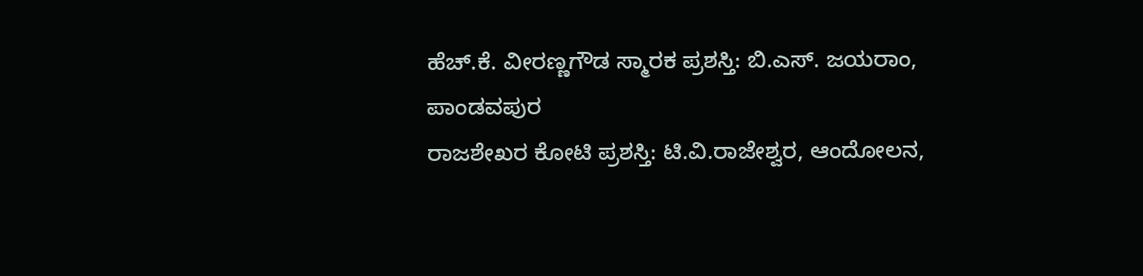ಹೆಚ್.ಕೆ. ವೀರಣ್ಣಗೌಡ ಸ್ಮಾರಕ ಪ್ರಶಸ್ತಿ: ಬಿ.ಎಸ್. ಜಯರಾಂ, ಪಾಂಡವಪುರ
ರಾಜಶೇಖರ ಕೋಟಿ ಪ್ರಶಸ್ತಿ: ಟಿ.ವಿ.ರಾಜೇಶ್ವರ, ಆಂದೋಲನ,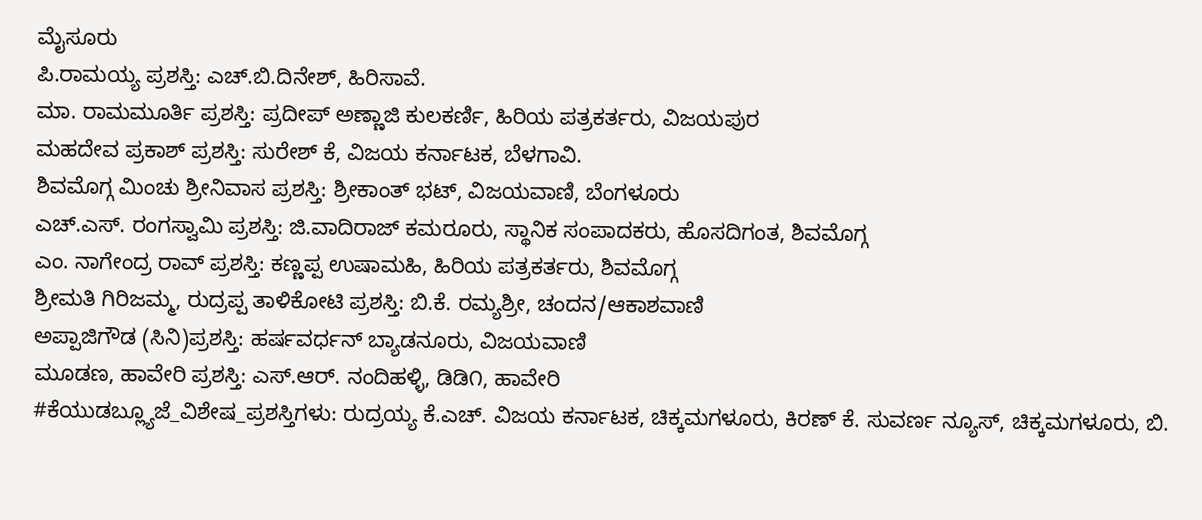ಮೈಸೂರು
ಪಿ.ರಾಮಯ್ಯ ಪ್ರಶಸ್ತಿ: ಎಚ್.ಬಿ.ದಿನೇಶ್, ಹಿರಿಸಾವೆ.
ಮಾ. ರಾಮಮೂರ್ತಿ ಪ್ರಶಸ್ತಿ: ಪ್ರದೀಪ್ ಅಣ್ಣಾಜಿ ಕುಲಕರ್ಣಿ, ಹಿರಿಯ ಪತ್ರಕರ್ತರು, ವಿಜಯಪುರ
ಮಹದೇವ ಪ್ರಕಾಶ್ ಪ್ರಶಸ್ತಿ: ಸುರೇಶ್ ಕೆ, ವಿಜಯ ಕರ್ನಾಟಕ, ಬೆಳಗಾವಿ.
ಶಿವಮೊಗ್ಗ ಮಿಂಚು ಶ್ರೀನಿವಾಸ ಪ್ರಶಸ್ತಿ: ಶ್ರೀಕಾಂತ್ ಭಟ್, ವಿಜಯವಾಣಿ, ಬೆಂಗಳೂರು
ಎಚ್.ಎಸ್. ರಂಗಸ್ವಾಮಿ ಪ್ರಶಸ್ತಿ: ಜಿ.ವಾದಿರಾಜ್ ಕಮರೂರು, ಸ್ಥಾನಿಕ ಸಂಪಾದಕರು, ಹೊಸದಿಗಂತ, ಶಿವಮೊಗ್ಗ
ಎಂ. ನಾಗೇಂದ್ರ ರಾವ್ ಪ್ರಶಸ್ತಿ: ಕಣ್ಣಪ್ಪ ಉಷಾಮಹಿ, ಹಿರಿಯ ಪತ್ರಕರ್ತರು, ಶಿವಮೊಗ್ಗ
ಶ್ರೀಮತಿ ಗಿರಿಜಮ್ಮ, ರುದ್ರಪ್ಪ ತಾಳಿಕೋಟಿ ಪ್ರಶಸ್ತಿ: ಬಿ.ಕೆ. ರಮ್ಯಶ್ರೀ, ಚಂದನ/ಆಕಾಶವಾಣಿ
ಅಪ್ಪಾಜಿಗೌಡ (ಸಿನಿ)ಪ್ರಶಸ್ತಿ: ಹರ್ಷವರ್ಧನ್ ಬ್ಯಾಡನೂರು, ವಿಜಯವಾಣಿ
ಮೂಡಣ, ಹಾವೇರಿ ಪ್ರಶಸ್ತಿ: ಎಸ್.ಆರ್. ನಂದಿಹಳ್ಳಿ, ಡಿಡಿ೧, ಹಾವೇರಿ
#ಕೆಯುಡಬ್ಲ್ಯೂಜೆ_ವಿಶೇಷ_ಪ್ರಶಸ್ತಿಗಳು: ರುದ್ರಯ್ಯ ಕೆ.ಎಚ್. ವಿಜಯ ಕರ್ನಾಟಕ, ಚಿಕ್ಕಮಗಳೂರು, ಕಿರಣ್ ಕೆ. ಸುವರ್ಣ ನ್ಯೂಸ್, ಚಿಕ್ಕಮಗಳೂರು, ಬಿ.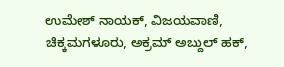ಉಮೇಶ್ ನಾಯಕ್, ವಿಜಯವಾಣಿ, ಚಿಕ್ಕಮಗಳೂರು, ಅಕ್ರಮ್ ಅಬ್ದುಲ್ ಹಕ್,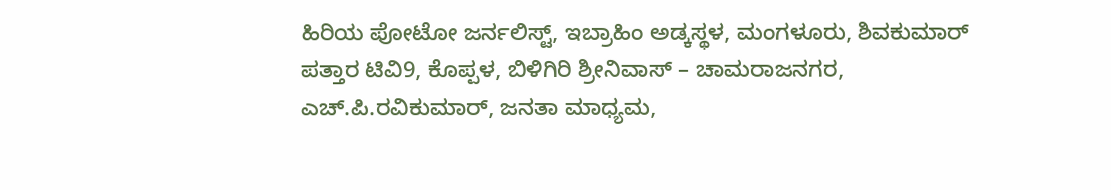ಹಿರಿಯ ಪೋಟೋ ಜರ್ನಲಿಸ್ಟ್, ಇಬ್ರಾಹಿಂ ಅಡ್ಕಸ್ಥಳ, ಮಂಗಳೂರು, ಶಿವಕುಮಾರ್ ಪತ್ತಾರ ಟಿವಿ9, ಕೊಪ್ಪಳ, ಬಿಳಿಗಿರಿ ಶ್ರೀನಿವಾಸ್ – ಚಾಮರಾಜನಗರ, ಎಚ್.ಪಿ.ರವಿಕುಮಾರ್, ಜನತಾ ಮಾಧ್ಯಮ,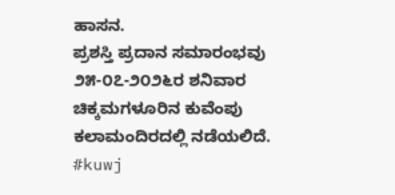ಹಾಸನ.
ಪ್ರಶಸ್ತಿ ಪ್ರದಾನ ಸಮಾರಂಭವು ೨೫-೦೭-೨೦೨೬ರ ಶನಿವಾರ ಚಿಕ್ಕಮಗಳೂರಿನ ಕುವೆಂಪು ಕಲಾಮಂದಿರದಲ್ಲಿ ನಡೆಯಲಿದೆ.
#kuwj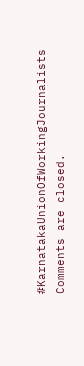#KarnatakaUnionOfWorkingJournalists
Comments are closed.